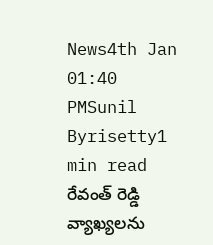News4th Jan 01:40 PMSunil Byrisetty1 min read
రేవంత్ రెడ్డి వ్యాఖ్యలను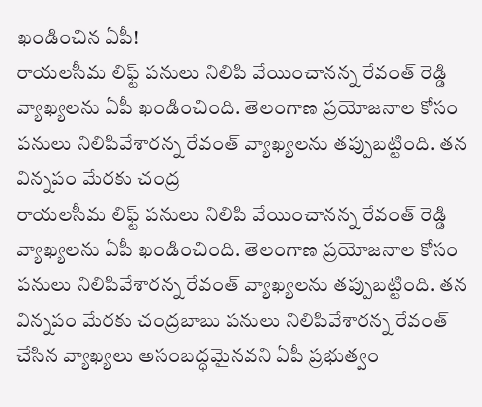ఖండించిన ఏపీ!
రాయలసీమ లిఫ్ట్ పనులు నిలిపి వేయించానన్న రేవంత్ రెడ్డి వ్యాఖ్యలను ఏపీ ఖండించింది. తెలంగాణ ప్రయోజనాల కోసం పనులు నిలిపివేశారన్న రేవంత్ వ్యాఖ్యలను తప్పుబట్టింది. తన విన్నపం మేరకు చంద్ర
రాయలసీమ లిఫ్ట్ పనులు నిలిపి వేయించానన్న రేవంత్ రెడ్డి వ్యాఖ్యలను ఏపీ ఖండించింది. తెలంగాణ ప్రయోజనాల కోసం పనులు నిలిపివేశారన్న రేవంత్ వ్యాఖ్యలను తప్పుబట్టింది. తన విన్నపం మేరకు చంద్రబాబు పనులు నిలిపివేశారన్న రేవంత్ చేసిన వ్యాఖ్యలు అసంబద్ధమైనవని ఏపీ ప్రభుత్వం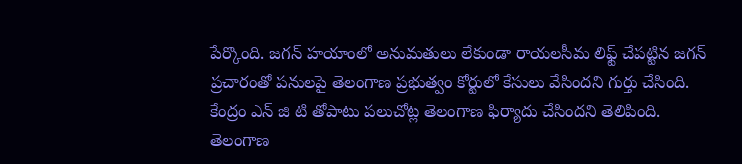పేర్కొంది. జగన్ హయాంలో అనుమతులు లేకుండా రాయలసీమ లిఫ్ట్ చేపట్టిన జగన్ ప్రచారంతో పనులపై తెలంగాణ ప్రభుత్వం కోర్టులో కేసులు వేసిందని గుర్తు చేసింది. కేంద్రం ఎన్ జి టి తోపాటు పలుచోట్ల తెలంగాణ ఫిర్యాదు చేసిందని తెలిపింది. తెలంగాణ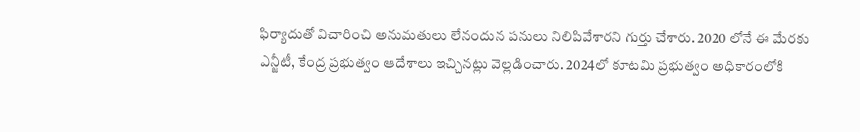ఫిర్యాదుతో విచారించి అనుమతులు లేనందున పనులు నిలిపివేశారని గుర్తు చేశారు. 2020 లోనే ఈ మేరకు ఎన్జీటీ, కేంద్ర ప్రభుత్వం ఆదేశాలు ఇచ్చినట్లు వెల్లడించారు. 2024లో కూటమి ప్రభుత్వం అధికారంలోకి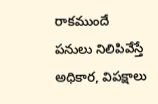రాకముందే పనులు నిలిపివేస్తే అధికార, విపక్షాలు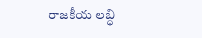రాజకీయ లబ్ధి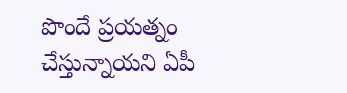పొందే ప్రయత్నం చేస్తున్నాయని ఏపీ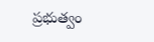ప్రభుత్వం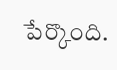పేర్కొంది.